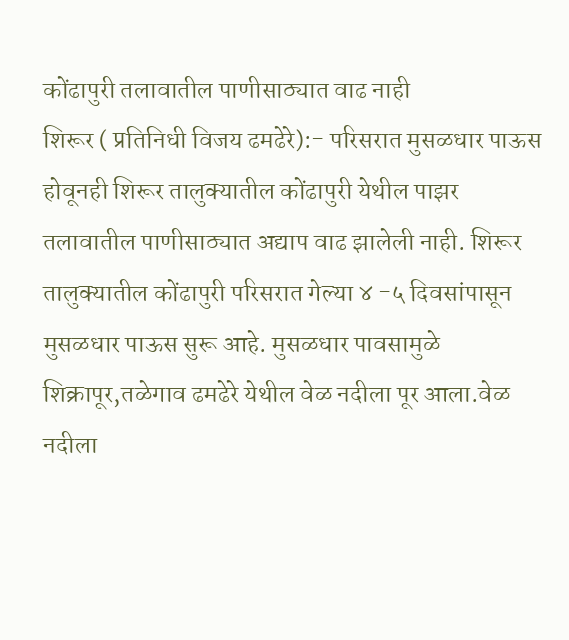कोंढापुरी तलावातील पाणीसाठ्यात वाढ नाही
शिरूर ( प्रतिनिधी विजय ढमढेरे):- परिसरात मुसळधार पाऊस होवूनही शिरूर तालुक्यातील कोंढापुरी येथील पाझर तलावातील पाणीसाठ्यात अद्याप वाढ झालेली नाही. शिरूर तालुक्यातील कोंढापुरी परिसरात गेल्या ४ -५ दिवसांपासून मुसळधार पाऊस सुरू आहे. मुसळधार पावसामुळे शिक्रापूर,तळेगाव ढमढेरे येथील वेळ नदीला पूर आला.वेळ नदीला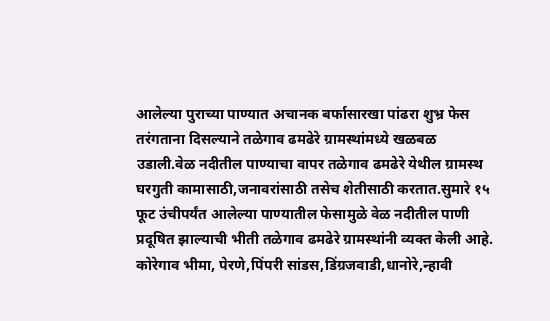आलेल्या पुराच्या पाण्यात अचानक बर्फासारखा पांढरा शुभ्र फेस तरंगताना दिसल्याने तळेगाव ढमढेरे ग्रामस्थांमध्ये खळबळ उडाली.वेळ नदीतील पाण्याचा वापर तळेगाव ढमढेरे येथील ग्रामस्थ घरगुती कामासाठी,जनावरांसाठी तसेच शेतीसाठी करतात.सुमारे १५ फूट उंचीपर्यंत आलेल्या पाण्यातील फेसामुळे वेळ नदीतील पाणी प्रदूषित झाल्याची भीती तळेगाव ढमढेरे ग्रामस्थांनी व्यक्त केली आहे.
कोरेगाव भीमा, पेरणे,पिंपरी सांडस,डिंग्रजवाडी,धानोरे,न्हावी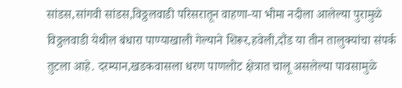सांडस,सांगवी सांडस,विठ्ठलवाडी परिसरातून वाहणा-या भीमा नदीला आलेल्या पुरामुळे विठ्ठलवाडी येथील बंधारा पाण्याखाली गेल्याने शिरूर,हवेली,दौंड या तीन तालुक्यांचा संपर्क तुटला आहे. दरम्यान,खडकवासला धरण पाणलोट क्षेत्रात चालू असलेल्या पावसामुळे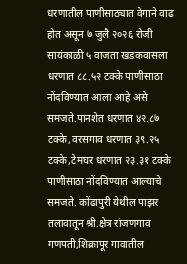धरणातील पाणीसाठ्यात वेगाने वाढ होत असून ७ जुलै २०२६ रोजी सायंकाळी ५ वाजता खडकवासला धरणात ८८.५२ टक्के पाणीसाठा नोंदविण्यात आला आहे असे समजते.पानशेत धरणात ४२.८७ टक्के,वरसगाव धरणात ३९.२५ टक्के,टेमघर धरणात २३.३१ टक्के पाणीसाठा नोंदविण्यात आल्याचे समजते. कोंढापुरी येथील पाझर तलावातून श्री.क्षेत्र रांजणगाव गणपती,शिक्रापूर गावातील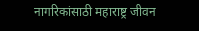नागरिकांसाठी महाराष्ट्र जीवन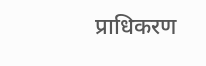प्राधिकरण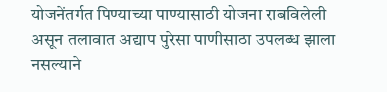योजनेंतर्गत पिण्याच्या पाण्यासाठी योजना राबविलेली असून तलावात अद्याप पुरेसा पाणीसाठा उपलब्ध झाला नसल्याने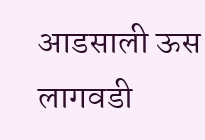आडसाली ऊस लागवडी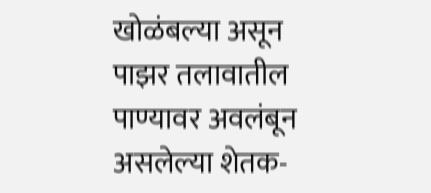खोळंबल्या असून पाझर तलावातील पाण्यावर अवलंबून असलेल्या शेतक-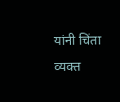यांनी चिंता व्यक्त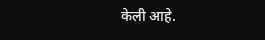केली आहे.